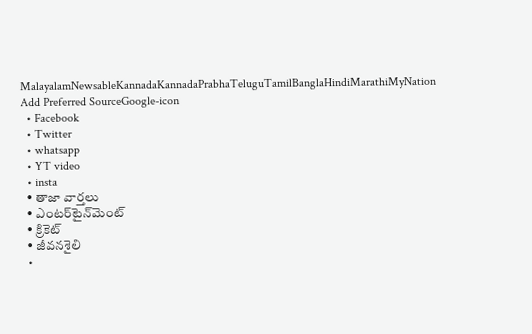MalayalamNewsableKannadaKannadaPrabhaTeluguTamilBanglaHindiMarathiMyNation
Add Preferred SourceGoogle-icon
  • Facebook
  • Twitter
  • whatsapp
  • YT video
  • insta
  • తాజా వార్తలు
  • ఎంటర్‌టైన్‌మెంట్
  • క్రికెట్
  • జీవనశైలి
  •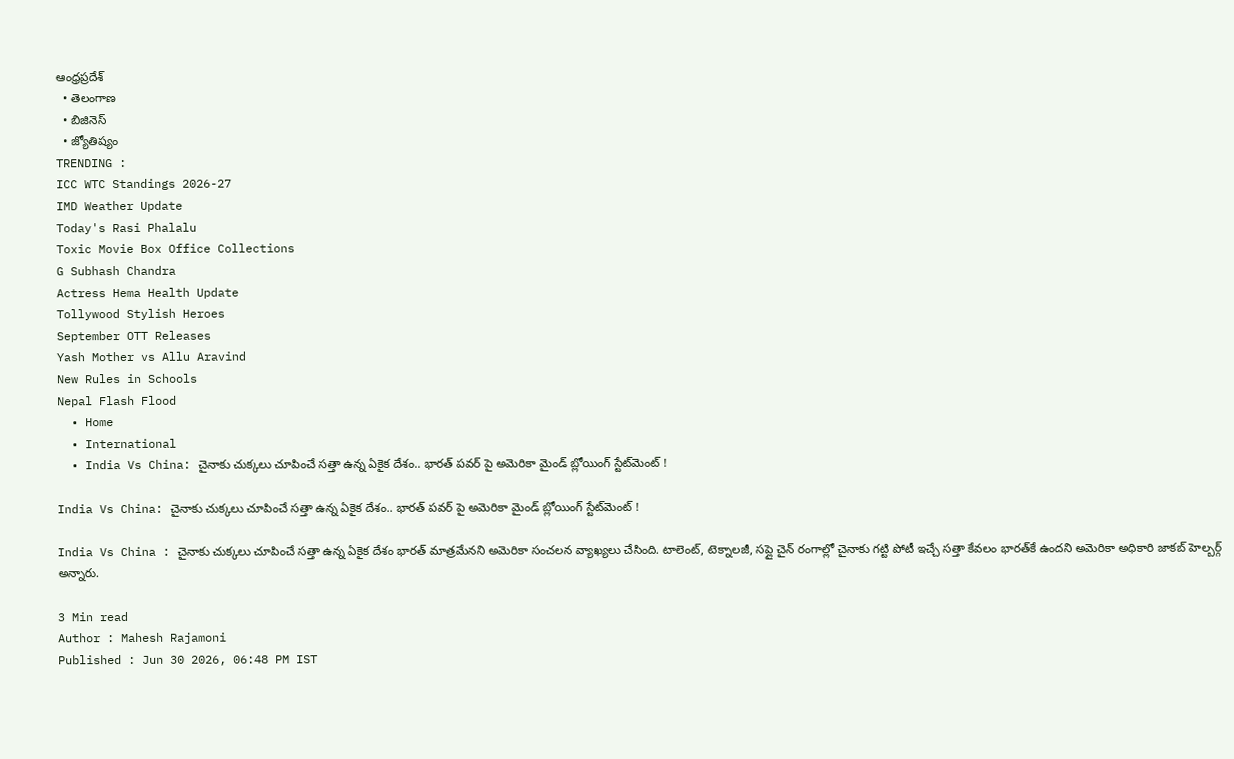ఆంధ్రప్రదేశ్
  • తెలంగాణ
  • బిజినెస్
  • జ్యోతిష్యం
TRENDING :
ICC WTC Standings 2026-27
IMD Weather Update
Today's Rasi Phalalu
Toxic Movie Box Office Collections
G Subhash Chandra
Actress Hema Health Update
Tollywood Stylish Heroes
September OTT Releases
Yash Mother vs Allu Aravind
New Rules in Schools
Nepal Flash Flood
  • Home
  • International
  • India Vs China: చైనాకు చుక్కలు చూపించే సత్తా ఉన్న ఏకైక దేశం.. భారత్ పవర్ పై అమెరికా మైండ్ బ్లోయింగ్ స్టేట్‌మెంట్ !

India Vs China: చైనాకు చుక్కలు చూపించే సత్తా ఉన్న ఏకైక దేశం.. భారత్ పవర్ పై అమెరికా మైండ్ బ్లోయింగ్ స్టేట్‌మెంట్ !

India Vs China : చైనాకు చుక్కలు చూపించే సత్తా ఉన్న ఏకైక దేశం భారత్ మాత్రమేనని అమెరికా సంచలన వ్యాఖ్యలు చేసింది. టాలెంట్, టెక్నాలజీ, సప్లై చైన్ రంగాల్లో చైనాకు గట్టి పోటీ ఇచ్చే సత్తా కేవలం భారత్‌కే ఉందని అమెరికా అధికారి జాకబ్ హెల్బర్గ్ అన్నారు.

3 Min read
Author : Mahesh Rajamoni
Published : Jun 30 2026, 06:48 PM IST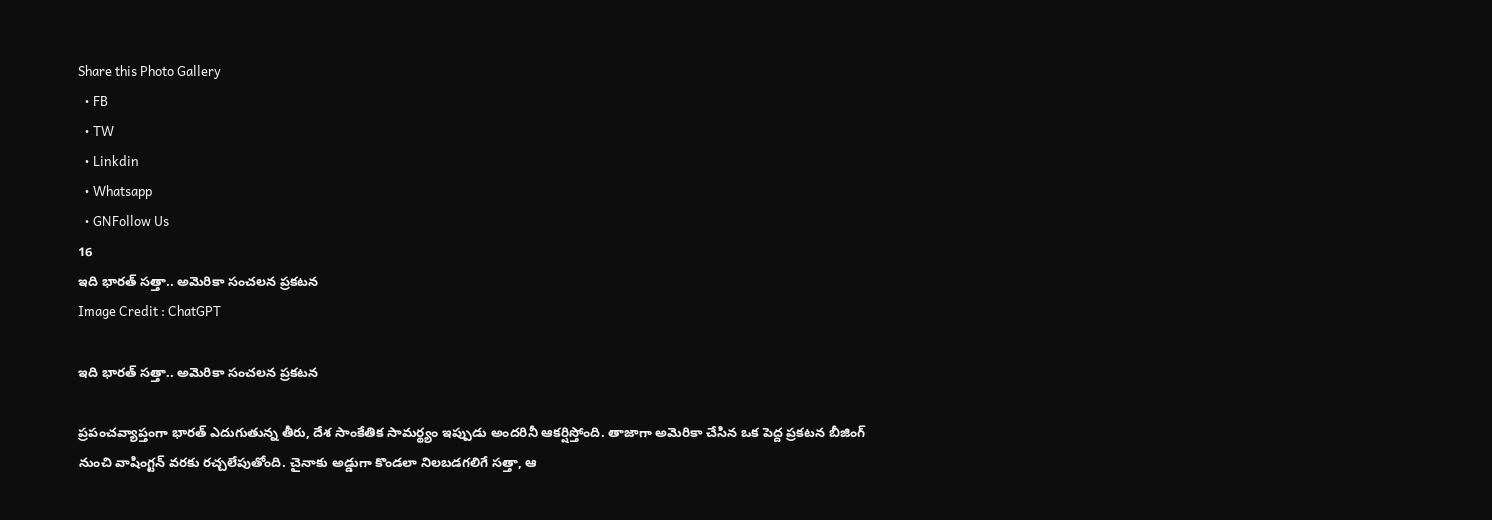Share this Photo Gallery
  • FB
  • TW
  • Linkdin
  • Whatsapp
  • GNFollow Us
16
ఇది భారత్ సత్తా.. అమెరికా సంచలన ప్రకటన
Image Credit : ChatGPT

ఇది భారత్ సత్తా.. అమెరికా సంచలన ప్రకటన

ప్రపంచవ్యాప్తంగా భారత్ ఎదుగుతున్న తీరు, దేశ సాంకేతిక సామర్థ్యం ఇప్పుడు అందరినీ ఆకర్షిస్తోంది. తాజాగా అమెరికా చేసిన ఒక పెద్ద ప్రకటన బీజింగ్ నుంచి వాషింగ్టన్ వరకు రచ్చలేపుతోంది. చైనాకు అడ్డుగా కొండలా నిలబడగలిగే సత్తా, ఆ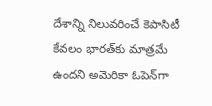దేశాన్ని నిలువరించే కెపాసిటీ కేవలం భారత్‌కు మాత్రమే ఉందని అమెరికా ఓపెన్‌గా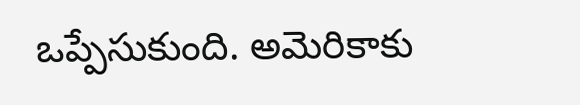ఒప్పేసుకుంది. అమెరికాకు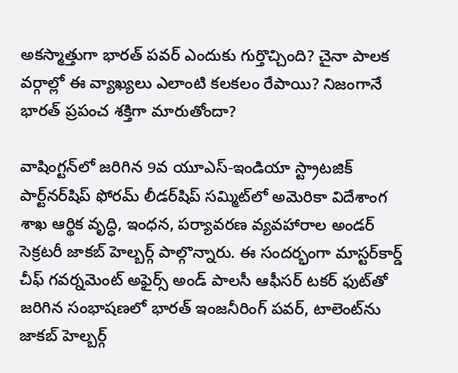అకస్మాత్తుగా భారత్ పవర్ ఎందుకు గుర్తొచ్చింది? చైనా పాలక వర్గాల్లో ఈ వ్యాఖ్యలు ఎలాంటి కలకలం రేపాయి? నిజంగానే భారత్ ప్రపంచ శక్తిగా మారుతోందా?

వాషింగ్టన్‌లో జరిగిన 9వ యూఎస్-ఇండియా స్ట్రాటజిక్ పార్ట్‌నర్‌షిప్ ఫోరమ్ లీడర్‌షిప్ సమ్మిట్‌లో అమెరికా విదేశాంగ శాఖ ఆర్థిక వృద్ధి, ఇంధన, పర్యావరణ వ్యవహారాల అండర్ సెక్రటరీ జాకబ్ హెల్బర్గ్ పాల్గొన్నారు. ఈ సందర్భంగా మాస్టర్‌కార్డ్ చీఫ్ గవర్నమెంట్ అఫైర్స్ అండ్ పాలసీ ఆఫీసర్ టకర్ ఫుట్‌తో జరిగిన సంభాషణలో భారత్ ఇంజనీరింగ్ పవర్, టాలెంట్‌ను జాకబ్ హెల్బర్గ్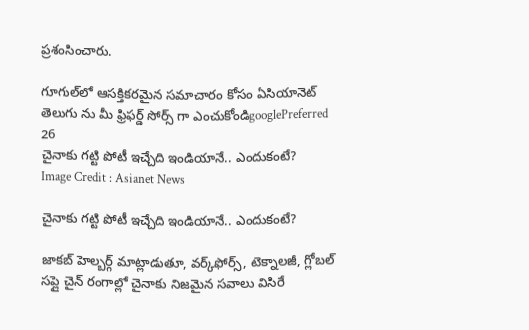ప్రశంసించారు.

గూగుల్‌లో ఆసక్తికరమైన సమాచారం కోసం ఏసియానెట్ తెలుగు ను మీ ఫ్రిఫర్డ్ సోర్స్ గా ఎంచుకోండిgooglePreferred
26
చైనాకు గట్టి పోటీ ఇచ్చేది ఇండియానే.. ఎందుకంటే?
Image Credit : Asianet News

చైనాకు గట్టి పోటీ ఇచ్చేది ఇండియానే.. ఎందుకంటే?

జాకబ్ హెల్బర్గ్ మాట్లాడుతూ, వర్క్‌ఫోర్స్, టెక్నాలజీ, గ్లోబల్ సప్లై చైన్ రంగాల్లో చైనాకు నిజమైన సవాలు విసిరే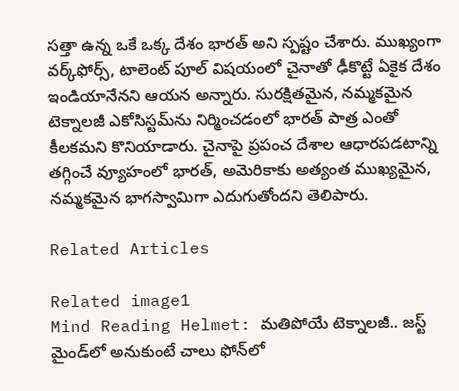సత్తా ఉన్న ఒకే ఒక్క దేశం భారత్ అని స్పష్టం చేశారు. ముఖ్యంగా వర్క్‌ఫోర్స్, టాలెంట్ పూల్ విషయంలో చైనాతో ఢీకొట్టే ఏకైక దేశం ఇండియానేనని ఆయన అన్నారు. సురక్షితమైన, నమ్మకమైన టెక్నాలజీ ఎకోసిస్టమ్‌ను నిర్మించడంలో భారత్ పాత్ర ఎంతో కీలకమని కొనియాడారు. చైనాపై ప్రపంచ దేశాల ఆధారపడటాన్ని తగ్గించే వ్యూహంలో భారత్, అమెరికాకు అత్యంత ముఖ్యమైన, నమ్మకమైన భాగస్వామిగా ఎదుగుతోందని తెలిపారు.

Related Articles

Related image1
Mind Reading Helmet: మతిపోయే టెక్నాలజీ.. జస్ట్ మైండ్‌లో అనుకుంటే చాలు ఫోన్‌లో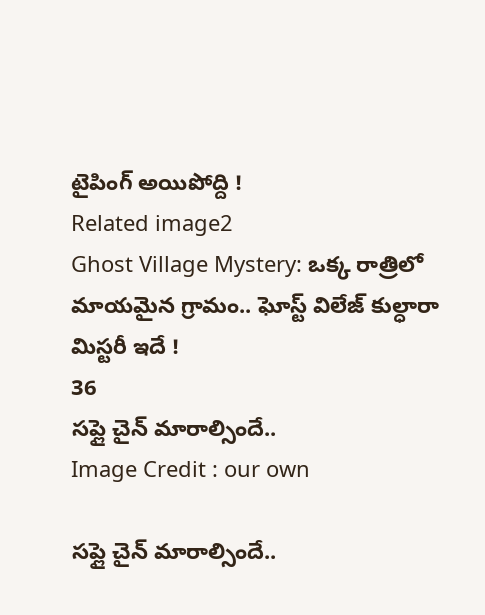టైపింగ్ అయిపోద్ది !
Related image2
Ghost Village Mystery: ఒక్క రాత్రిలో మాయమైన గ్రామం.. ఘోస్ట్ విలేజ్ కుల్ధారా మిస్టరీ ఇదే !
36
సప్లై చైన్ మారాల్సిందే..
Image Credit : our own

సప్లై చైన్ మారాల్సిందే..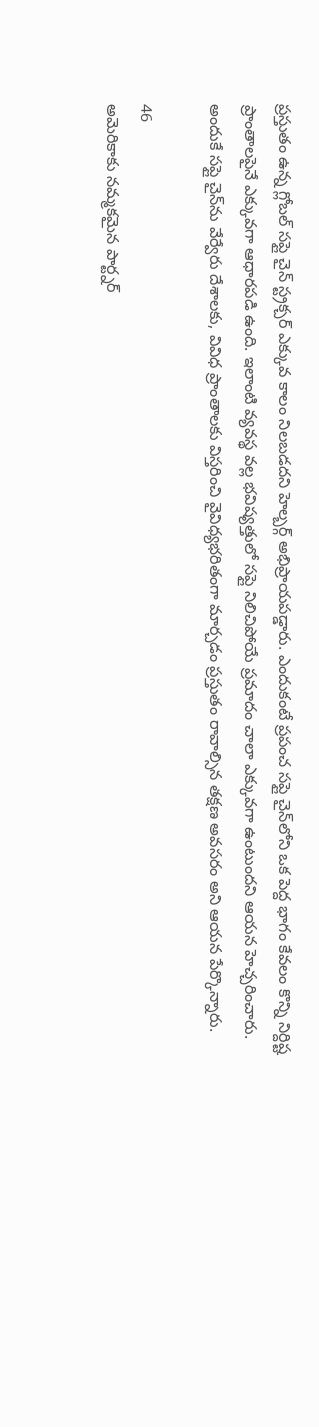ప్రస్తుతం ఉన్న గ్లోబల్ సప్లై చైన్ స్ట్రక్చర్ ఎక్కువ కాలం నిలబడదని హెల్బర్గ్ అభిప్రాయపడ్డారు. ఎందుకంటే ప్రపంచ సప్లై చైన్‌లోని ఒక పెద్ద భాగం కేవలం కొన్ని నిర్దిష్ట ప్రాంతాలపైనే ఎక్కువగా ఆధారపడి ఉంది. ఇలాంటి వ్యవస్థ వల్ల భవిష్యత్తులో సప్లై నిలిచిపోయే ప్రమాదం చాలా ఎక్కువగా ఉంటుందని ఆయన హెచ్చరించారు. అందుకే సప్లై చైన్‌ను వేర్వేరు దేశాలకు, వివిధ ప్రాంతాలకు విస్తరించి వైవిధ్యభరితంగా మార్చడం ప్రస్తుతం రావాల్సిన తక్షణ అవసరం అని ఆయన పేర్కొన్నారు.

46
అమెరికాకు నమ్మకమైన పార్ట్నర్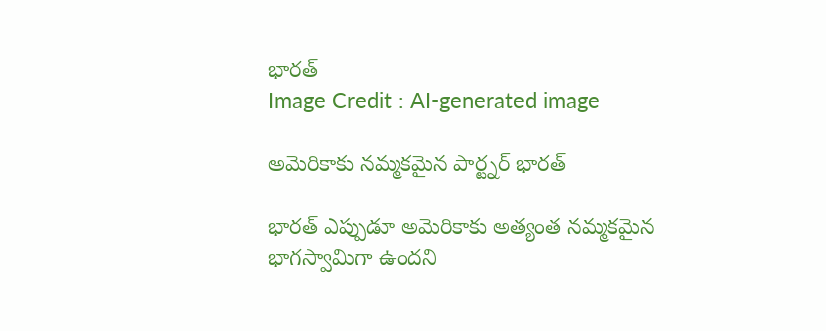భారత్
Image Credit : AI-generated image

అమెరికాకు నమ్మకమైన పార్ట్నర్ భారత్

భారత్ ఎప్పుడూ అమెరికాకు అత్యంత నమ్మకమైన భాగస్వామిగా ఉందని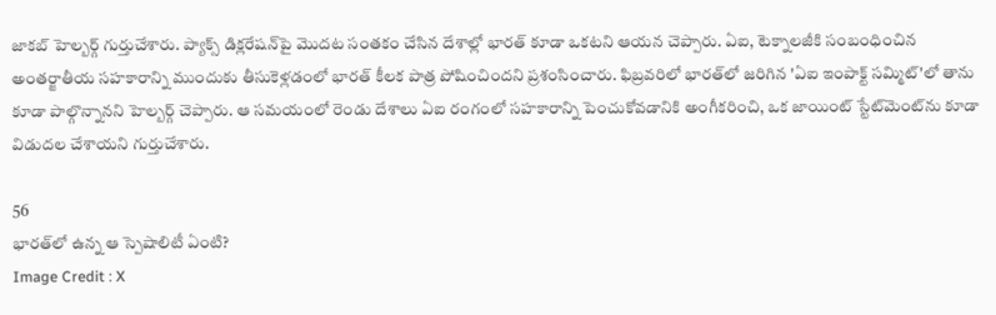జాకబ్ హెల్బర్గ్ గుర్తుచేశారు. ప్యాక్స్ డిక్లరేషన్‌పై మొదట సంతకం చేసిన దేశాల్లో భారత్ కూడా ఒకటని ఆయన చెప్పారు. ఏఐ, టెక్నాలజీకి సంబంధించిన అంతర్జాతీయ సహకారాన్ని ముందుకు తీసుకెళ్లడంలో భారత్ కీలక పాత్ర పోషించిందని ప్రశంసించారు. ఫిబ్రవరిలో భారత్‌లో జరిగిన 'ఏఐ ఇంపాక్ట్ సమ్మిట్'లో తాను కూడా పాల్గొన్నానని హెల్బర్గ్ చెప్పారు. ఆ సమయంలో రెండు దేశాలు ఏఐ రంగంలో సహకారాన్ని పెంచుకోవడానికి అంగీకరించి, ఒక జాయింట్ స్టేట్‌మెంట్‌ను కూడా విడుదల చేశాయని గుర్తుచేశారు.

56
భారత్‌లో ఉన్న ఆ స్పెషాలిటీ ఏంటి?
Image Credit : X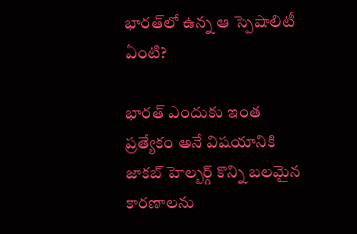భారత్‌లో ఉన్న ఆ స్పెషాలిటీ ఏంటి?

భారత్ ఎందుకు ఇంత ప్రత్యేకం అనే విషయానికి జాకబ్ హెల్బర్గ్ కొన్ని బలమైన కారణాలను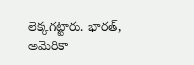లెక్కగట్టారు. భారత్, అమెరికా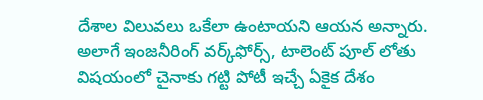దేశాల విలువలు ఒకేలా ఉంటాయని ఆయన అన్నారు. అలాగే ఇంజనీరింగ్ వర్క్‌ఫోర్స్, టాలెంట్ పూల్ లోతు విషయంలో చైనాకు గట్టి పోటీ ఇచ్చే ఏకైక దేశం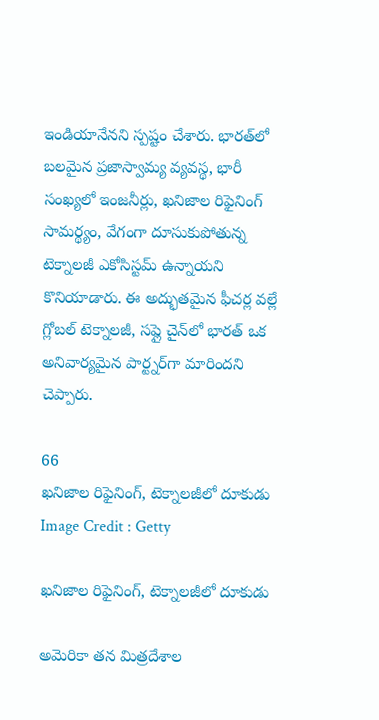ఇండియానేనని స్పష్టం చేశారు. భారత్‌లో బలమైన ప్రజాస్వామ్య వ్యవస్థ, భారీ సంఖ్యలో ఇంజనీర్లు, ఖనిజాల రిఫైనింగ్ సామర్థ్యం, వేగంగా దూసుకుపోతున్న టెక్నాలజీ ఎకోసిస్టమ్ ఉన్నాయని కొనియాడారు. ఈ అద్భుతమైన ఫీచర్ల వల్లే గ్లోబల్ టెక్నాలజీ, సప్లై చైన్‌లో భారత్ ఒక అనివార్యమైన పార్ట్నర్‌గా మారిందని చెప్పారు.

66
ఖనిజాల రిఫైనింగ్, టెక్నాలజీలో దూకుడు
Image Credit : Getty

ఖనిజాల రిఫైనింగ్, టెక్నాలజీలో దూకుడు

అమెరికా తన మిత్రదేశాల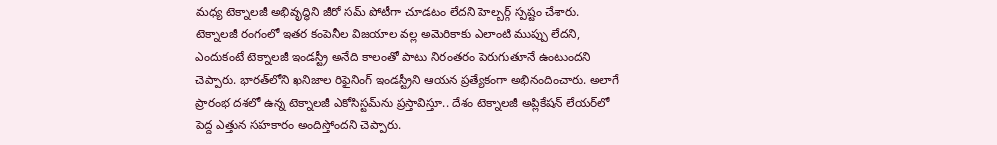మధ్య టెక్నాలజీ అభివృద్ధిని జీరో సమ్ పోటీగా చూడటం లేదని హెల్బర్గ్ స్పష్టం చేశారు. టెక్నాలజీ రంగంలో ఇతర కంపెనీల విజయాల వల్ల అమెరికాకు ఎలాంటి ముప్పు లేదని, ఎందుకంటే టెక్నాలజీ ఇండస్ట్రీ అనేది కాలంతో పాటు నిరంతరం పెరుగుతూనే ఉంటుందని చెప్పారు. భారత్‌లోని ఖనిజాల రిఫైనింగ్ ఇండస్ట్రీని ఆయన ప్రత్యేకంగా అభినందించారు. అలాగే ప్రారంభ దశలో ఉన్న టెక్నాలజీ ఎకోసిస్టమ్‌ను ప్రస్తావిస్తూ.. దేశం టెక్నాలజీ అప్లికేషన్ లేయర్‌లో పెద్ద ఎత్తున సహకారం అందిస్తోందని చెప్పారు.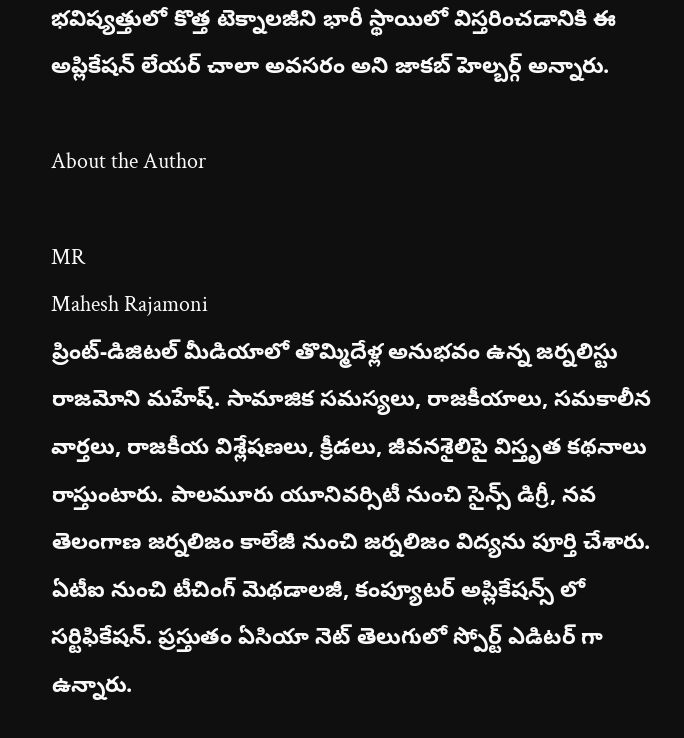భవిష్యత్తులో కొత్త టెక్నాలజీని భారీ స్థాయిలో విస్తరించడానికి ఈ అప్లికేషన్ లేయర్ చాలా అవసరం అని జాకబ్ హెల్బర్గ్ అన్నారు.

About the Author

MR
Mahesh Rajamoni
ప్రింట్-డిజిటల్ మీడియాలో తొమ్మిదేళ్ల అనుభవం ఉన్న జ‌ర్న‌లిస్టు రాజమోని మహేష్. సామాజిక సమస్యలు, రాజకీయాలు, సమకాలీన వార్తలు, రాజకీయ విశ్లేషణలు, క్రీడలు, జీవనశైలిపై విస్తృత క‌థ‌నాలు రాస్తుంటారు. పాలమూరు యూనివర్సిటీ నుంచి సైన్స్ డిగ్రీ, నవ తెలంగాణ జర్నలిజం కాలేజీ నుంచి జర్నలిజం విద్యను పూర్తి చేశారు. ఏటీఐ నుంచి టీచింగ్ మెథడాలజీ, కంప్యూటర్ అప్లికేషన్స్ లో సర్టిఫికేషన్. ప్రస్తుతం ఏసియా నెట్ తెలుగులో స్పోర్ట్ ఎడిటర్ గా ఉన్నారు.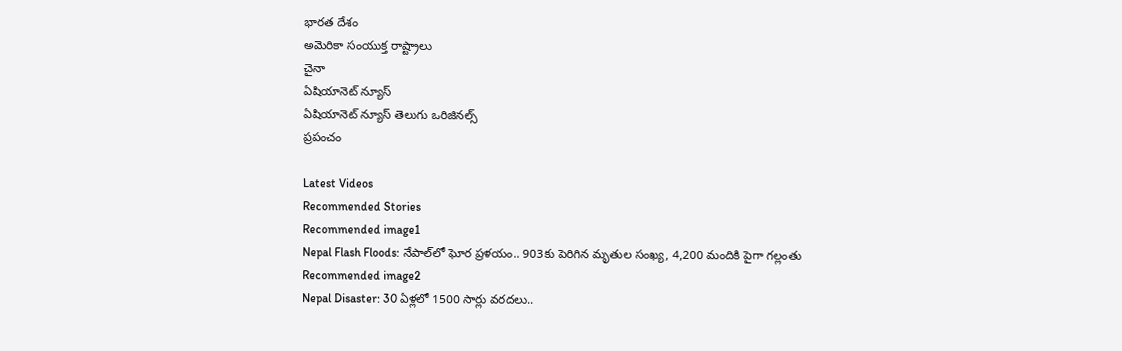భారత దేశం
అమెరికా సంయుక్త రాష్ట్రాలు
చైనా
ఏషియానెట్ న్యూస్
ఏషియానెట్ న్యూస్ తెలుగు ఒరిజినల్స్
ప్రపంచం

Latest Videos
Recommended Stories
Recommended image1
Nepal Flash Floods: నేపాల్‌లో ఘోర ప్రళయం.. 903కు పెరిగిన మృతుల సంఖ్య, 4,200 మందికి పైగా గల్లంతు
Recommended image2
Nepal Disaster: 30 ఏళ్లలో 1500 సార్లు వరదలు..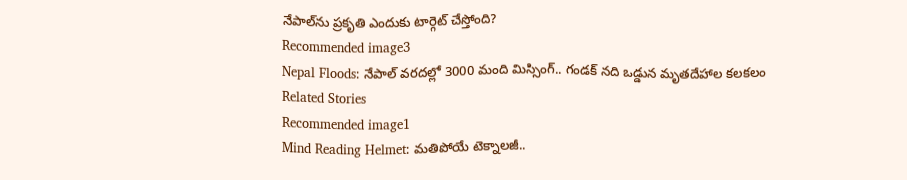నేపాల్‌ను ప్రకృతి ఎందుకు టార్గెట్ చేస్తోంది?
Recommended image3
Nepal Floods: నేపాల్ వరదల్లో 3000 మంది మిస్సింగ్.. గండక్ నది ఒడ్డున మృతదేహాల కలకలం
Related Stories
Recommended image1
Mind Reading Helmet: మతిపోయే టెక్నాలజీ..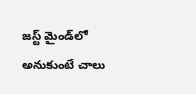జస్ట్ మైండ్‌లో అనుకుంటే చాలు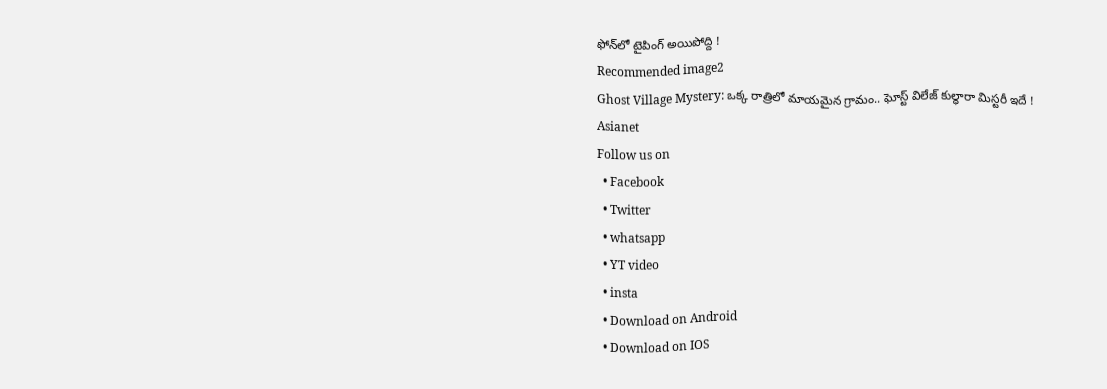ఫోన్‌లో టైపింగ్ అయిపోద్ది !
Recommended image2
Ghost Village Mystery: ఒక్క రాత్రిలో మాయమైన గ్రామం.. ఘోస్ట్ విలేజ్ కుల్ధారా మిస్టరీ ఇదే !
Asianet
Follow us on
  • Facebook
  • Twitter
  • whatsapp
  • YT video
  • insta
  • Download on Android
  • Download on IOS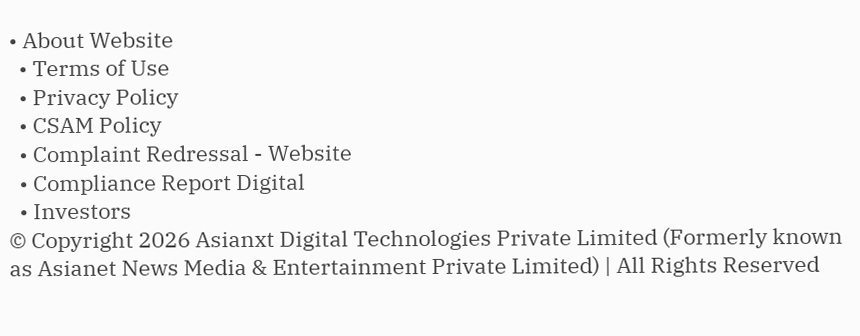• About Website
  • Terms of Use
  • Privacy Policy
  • CSAM Policy
  • Complaint Redressal - Website
  • Compliance Report Digital
  • Investors
© Copyright 2026 Asianxt Digital Technologies Private Limited (Formerly known as Asianet News Media & Entertainment Private Limited) | All Rights Reserved